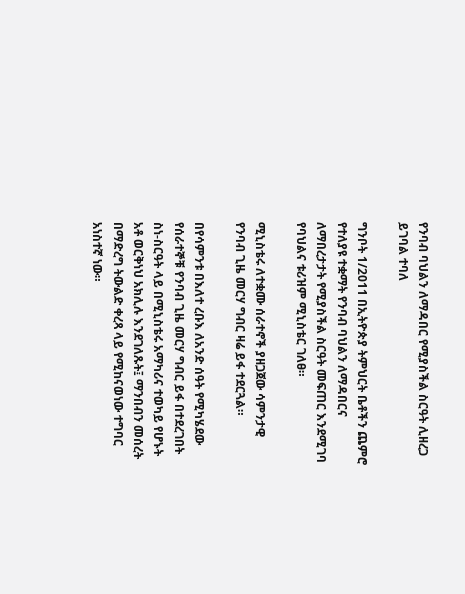የንባብ ባህልን ለማዳበር የሚያስችል ስርዓት ሊዘረጋ ይገባል ተባለ

ግንቦት 1/2011 በኢትዮጵያ ትምህርት ቤቶችን ጨምሮ የተለያዩ ተቋማት የንባብ ባህልን ለማዳበርና ለማበረታታት የሚያስችል ስርዓት መፍጠር እንደሚገባ የባህልና ቱሪዝም ሚኒስቴር ገለፀ።

ሚኒስቴሩ ለተቋሙ ሰራተኖች ያዘጋጀው ሳምንታዊ የንባብ ጊዜ መርሃ ግብር ዛሬ ይፋ ተደርጓል።

በየሳምንቱ በእለተ ረቡእ ለአንድ ሰዓት የሚካሄደው የሰራተኞቹ የንባብ ጊዜ መርሃ ግብር ይፋ በተደረገበት ስነ-ስርዓት ላይ በሚኒስቴሩ አማካሪና ተወካይ የሆኑት አቶ ወርቅነህ አክሊሉ እንደገለጹት፤ ማንበብን መሰረት በማድረግ ትውልድ ቀረጻ ላይ የሚከናወነው ተግባር አነስተኛ ነው።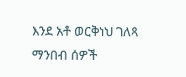እንደ አቶ ወርቅነህ ገለጻ ማንበብ ሰዎች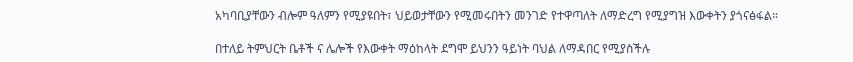አካባቢያቸውን ብሎም ዓለምን የሚያዩበት፣ ህይወታቸውን የሚመሩበትን መንገድ የተዋጣለት ለማድረግ የሚያግዝ እውቀትን ያጎናፅፋል።

በተለይ ትምህርት ቤቶች ና ሌሎች የእውቀት ማዕከላት ደግሞ ይህንን ዓይነት ባህል ለማዳበር የሚያስችሉ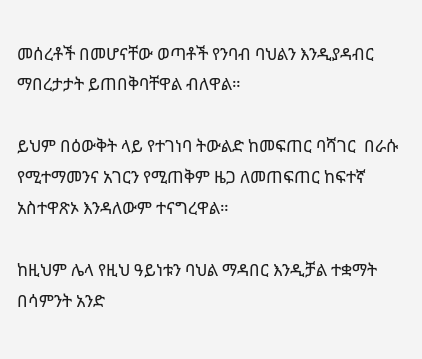መሰረቶች በመሆናቸው ወጣቶች የንባብ ባህልን እንዲያዳብር ማበረታታት ይጠበቅባቸዋል ብለዋል።

ይህም በዕውቅት ላይ የተገነባ ትውልድ ከመፍጠር ባሻገር  በራሱ የሚተማመንና አገርን የሚጠቅም ዜጋ ለመጠፍጠር ከፍተኛ አስተዋጽኦ እንዳለውም ተናግረዋል።

ከዚህም ሌላ የዚህ ዓይነቱን ባህል ማዳበር እንዲቻል ተቋማት በሳምንት አንድ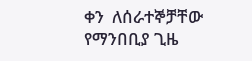ቀን  ለሰራተኞቻቸው የማንበቢያ ጊዜ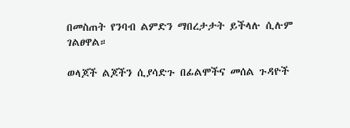በመስጠት የንባብ ልምድን ማበረታታት ይችላሉ ሲሉም ገልፀዋል።

ወላጆች ልጆችን ሲያሳድጉ በፊልሞችና መሰል ጉዳዮች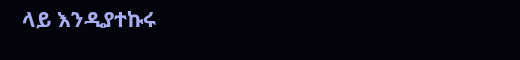ላይ እንዲያተኩሩ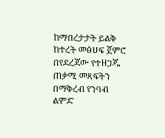ከማበረታታት ይልቅ ከተረት መፅሀፍ ጀምሮ በየደረጃው የተዘጋጁ ጠቃሚ መጻፍትን  በማቅረብ የንባብ ልምድ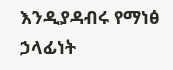እንዲያዳብሩ የማነፅ ኃላፊነት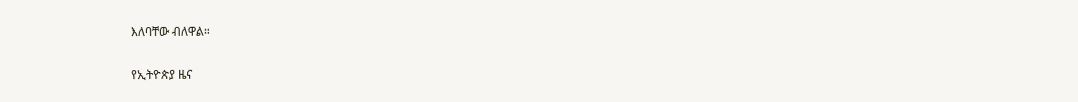እለባቸው ብለዋል።

የኢትዮጵያ ዜና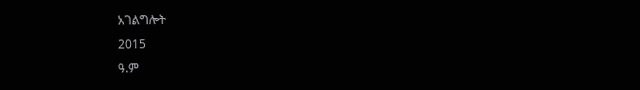አገልግሎት
2015
ዓ.ም